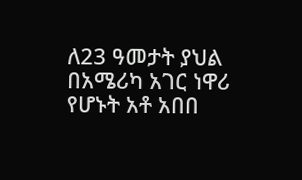ለ23 ዓመታት ያህል በአሜሪካ አገር ነዋሪ የሆኑት አቶ አበበ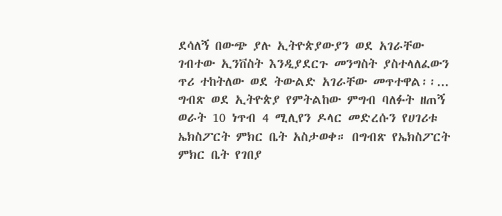ደሳለኝ በውጭ ያሉ ኢትዮጵያውያን ወደ አገራቸው ገብተው ኢንቨስት እንዲያደርጉ መንግስት ያስተላለፈውን ጥሪ ተከትለው ወደ ትውልድ አገራቸው መጥተዋል፡፡...
ግብጽ ወደ ኢትዮጵያ የምትልከው ምግብ ባለፉት ዘጠኝ ወራት 10 ነጥብ 4 ሚሊየን ዶላር መድረሱን የሀገሪቱ ኤክስፖርት ምክር ቤት አስታወቀ። በግብጽ የኤክስፖርት ምክር ቤት የገበያ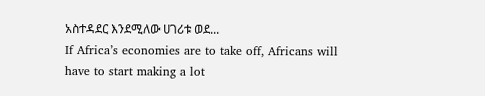አስተዳደር እንደሚለው ሀገሪቱ ወደ...
If Africa’s economies are to take off, Africans will have to start making a lot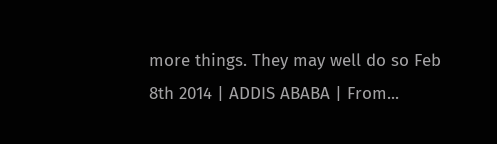more things. They may well do so Feb 8th 2014 | ADDIS ABABA | From...